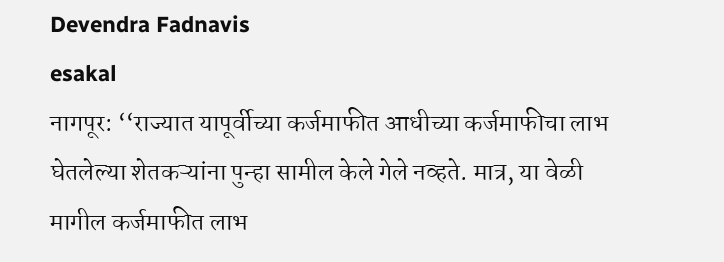Devendra Fadnavis
esakal
नागपूर: ‘‘राज्यात यापूर्वीच्या कर्जमाफीत आधीच्या कर्जमाफीचा लाभ घेतलेल्या शेतकऱ्यांना पुन्हा सामील केले गेले नव्हते. मात्र, या वेळी मागील कर्जमाफीत लाभ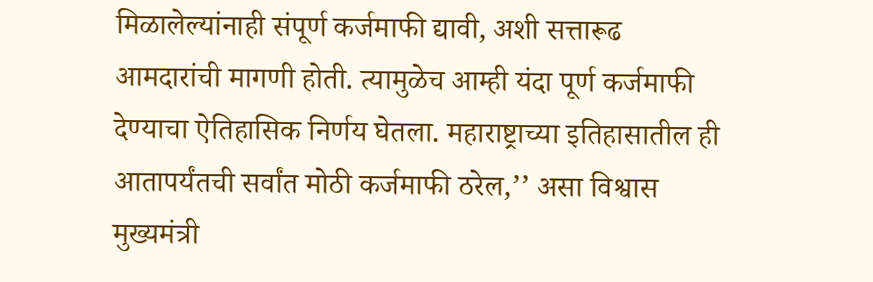मिळालेल्यांनाही संपूर्ण कर्जमाफी द्यावी, अशी सत्तारूढ आमदारांची मागणी होती. त्यामुळेच आम्ही यंदा पूर्ण कर्जमाफी देण्याचा ऐतिहासिक निर्णय घेतला. महाराष्ट्राच्या इतिहासातील ही आतापर्यंतची सर्वांत मोठी कर्जमाफी ठरेल,’’ असा विश्वास मुख्यमंत्री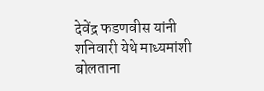देवेंद्र फडणवीस यांनी शनिवारी येथे माध्यमांशी बोलताना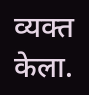व्यक्त केला.